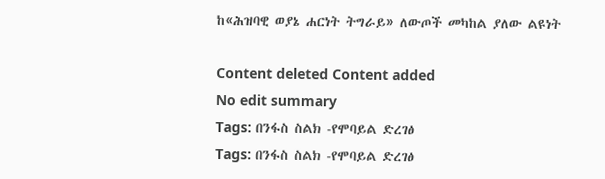ከ«ሕዝባዊ ወያኔ ሐርነት ትግራይ» ለውጦች መካከል ያለው ልዩነት

Content deleted Content added
No edit summary
Tags: በንፋስ ስልክ -የሞባይል ድረገፅ
Tags: በንፋስ ስልክ -የሞባይል ድረገፅ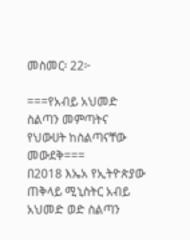መስመር፡ 22፦

===የአብይ አህመድ ስልጣን መምጣትና የህውሀት ከስልጣናቸው መውደቅ===
በ2018 እኤአ የኢትዮጵያው ጠቅላይ ሚኒስትር አብይ አህመድ ወድ ስልጣን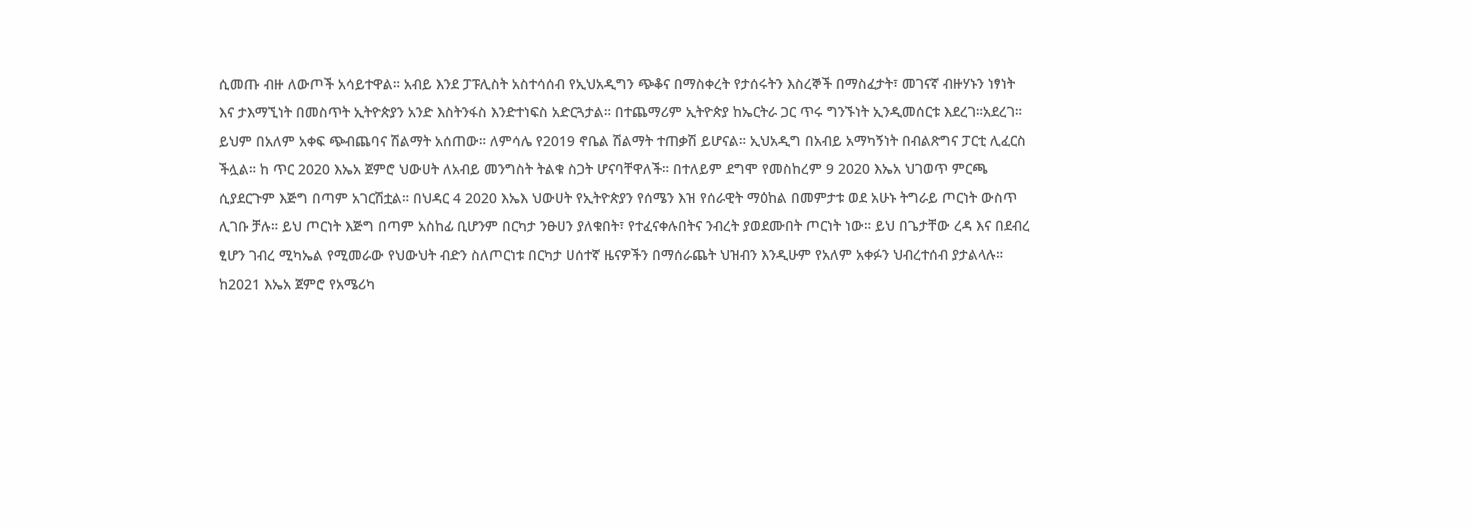ሲመጡ ብዙ ለውጦች አሳይተዋል። አብይ እንደ ፓፑሊስት አስተሳሰብ የኢህአዲግን ጭቆና በማስቀረት የታሰሩትን እስረኞች በማስፈታት፣ መገናኛ ብዙሃኑን ነፃነት እና ታእማኚነት በመስጥት ኢትዮጵያን አንድ እስትንፋስ እንድተነፍስ አድርጓታል። በተጨማሪም ኢትዮጵያ ከኤርትራ ጋር ጥሩ ግንኙነት ኢንዲመሰርቱ እደረገ።አደረገ። ይህም በአለም አቀፍ ጭብጨባና ሽልማት አሰጠው። ለምሳሌ የ2019 ኖቤል ሽልማት ተጠቃሽ ይሆናል። ኢህአዲግ በአብይ አማካኝነት በብልጽግና ፓርቲ ሊፈርስ ችሏል። ከ ጥር 2020 እኤአ ጀምሮ ህውሀት ለአብይ መንግስት ትልቁ ስጋት ሆናባቸዋለች። በተለይም ደግሞ የመስከረም 9 2020 እኤአ ህገወጥ ምርጫ ሲያደርጉም እጅግ በጣም አገርሽቷል። በህዳር 4 2020 እኤእ ህውሀት የኢትዮጵያን የሰሜን እዝ የሰራዊት ማዕከል በመምታቱ ወደ አሁኑ ትግራይ ጦርነት ውስጥ ሊገቡ ቻሉ። ይህ ጦርነት እጅግ በጣም አስከፊ ቢሆንም በርካታ ንፁሀን ያለቁበት፣ የተፈናቀሉበትና ንብረት ያወደሙበት ጦርነት ነው። ይህ በጌታቸው ረዳ እና በደብረ ፂሆን ገብረ ሚካኤል የሚመራው የህውህት ብድን ስለጦርነቱ በርካታ ሀሰተኛ ዜናዎችን በማሰራጨት ህዝብን እንዲሁም የአለም አቀፉን ህብረተሰብ ያታልላሉ። ከ2021 እኤአ ጀምሮ የአሜሪካ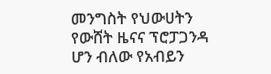መንግስት የህውሀትን የውሸት ዜናና ፕሮፓጋንዳ ሆን ብለው የአብይን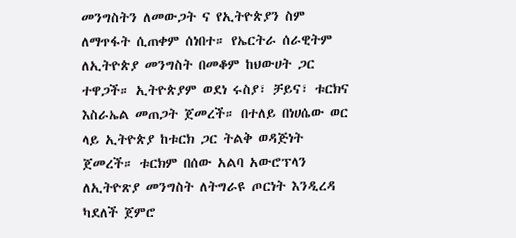መንግስትን ለመውጋት ና የኢትዮጵያን ስም ለማጥፋት ሲጠቀም ሰነበተ። የኤርትራ ሰራዊትም ለኢትዮጵያ መንግስት በመቆም ከህውሀት ጋር ተዋጋች። ኢትዮጵያም ወደነ ሩስያ፣ ቻይና፣ ቱርክና እስራኤል መጠጋት ጀመረች። በተለይ በነሀሴው ወር ላይ ኢትዮጵያ ከቱርክ ጋር ትልቅ ወዳጅነት ጀመረች። ቱርክም በሰው አልባ አውሮፕላን ለኢትዮጽያ መንግስት ለትግራዩ ጦርነት እንዲረዳ ካደለች ጀምሮ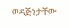ወዳጅነታቸው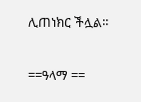ሊጠነክር ችሏል።

==ዓላማ ==